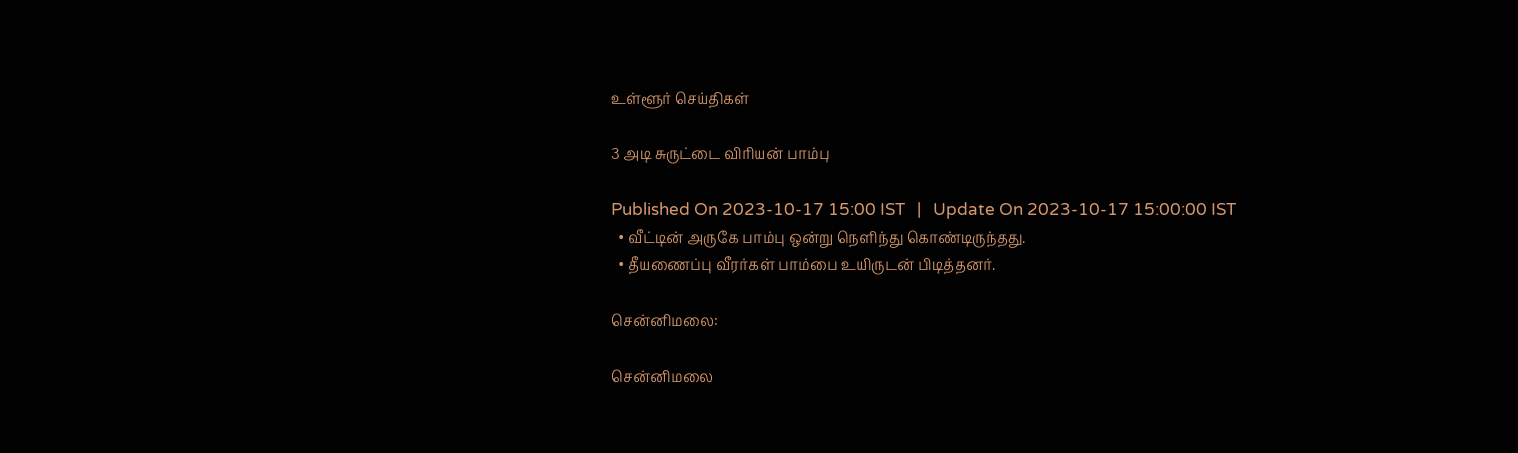உள்ளூர் செய்திகள்

3 அடி சுருட்டை விரியன் பாம்பு

Published On 2023-10-17 15:00 IST   |   Update On 2023-10-17 15:00:00 IST
  • வீட்டின் அருகே பாம்பு ஒன்று நெளிந்து கொண்டிருந்தது.
  • தீயணைப்பு வீரர்கள் பாம்பை உயிருடன் பிடித்தனர்.

சென்னிமலை:

சென்னிமலை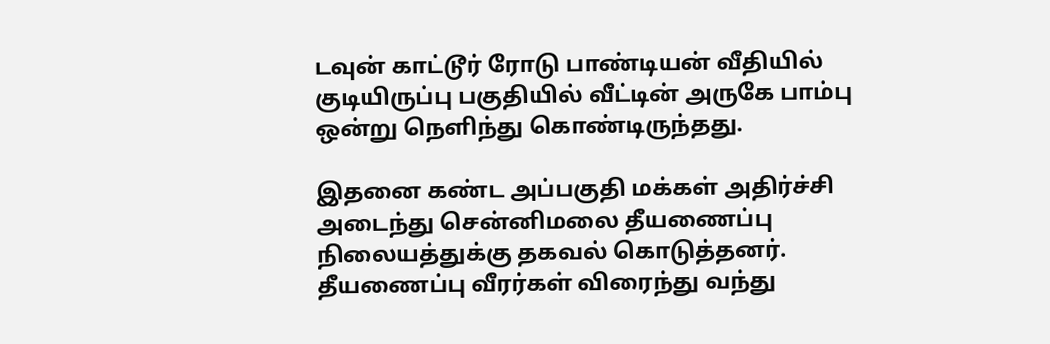டவுன் காட்டூர் ரோடு பாண்டியன் வீதியில் குடியிருப்பு பகுதியில் வீட்டின் அருகே பாம்பு ஒன்று நெளிந்து கொண்டிருந்தது.

இதனை கண்ட அப்பகுதி மக்கள் அதிர்ச்சி அடைந்து சென்னிமலை தீயணைப்பு நிலையத்துக்கு தகவல் கொடுத்தனர். தீயணைப்பு வீரர்கள் விரைந்து வந்து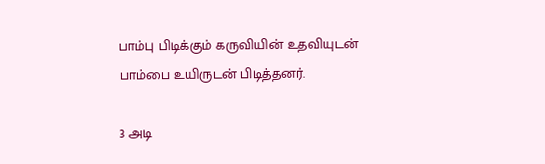பாம்பு பிடிக்கும் கருவியின் உதவியுடன் பாம்பை உயிருடன் பிடித்தனர்.

3 அடி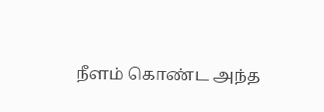நீளம் கொண்ட அந்த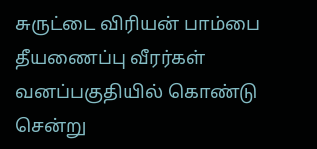சுருட்டை விரியன் பாம்பை தீயணைப்பு வீரர்கள் வனப்பகுதியில் கொண்டு சென்று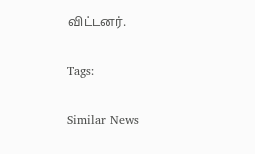விட்டனர்.

Tags:

Similar News